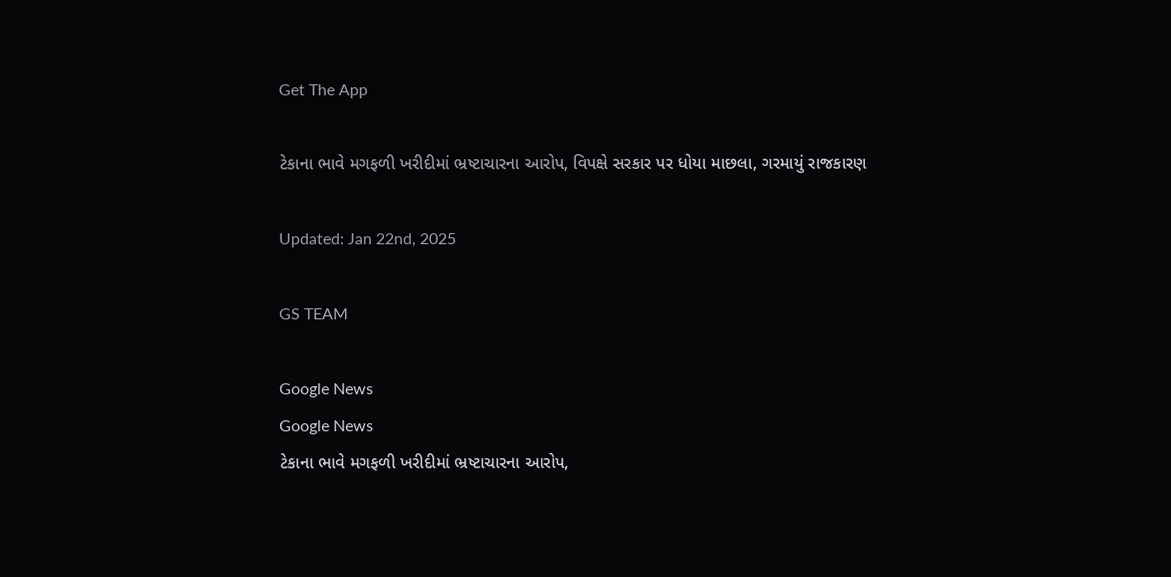Get The App

ટેકાના ભાવે મગફળી ખરીદીમાં ભ્રષ્ટાચારના આરોપ, વિપક્ષે સરકાર પર ધોયા માછલા, ગરમાયું રાજકારણ

Updated: Jan 22nd, 2025

GS TEAM

Google News
Google News
ટેકાના ભાવે મગફળી ખરીદીમાં ભ્રષ્ટાચારના આરોપ,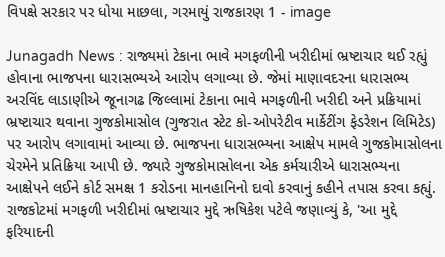વિપક્ષે સરકાર પર ધોયા માછલા, ગરમાયું રાજકારણ 1 - image

Junagadh News : રાજ્યમાં ટેકાના ભાવે મગફળીની ખરીદીમાં ભ્રષ્ટાચાર થઈ રહ્યું હોવાના ભાજપના ધારાસભ્યએ આરોપ લગાવ્યા છે. જેમાં માણાવદરના ધારાસભ્ય અરવિંદ લાડાણીએ જૂનાગઢ જિલ્લામાં ટેકાના ભાવે મગફળીની ખરીદી અને પ્રક્રિયામાં ભ્રષ્ટાચાર થવાના ગુજકોમાસોલ (ગુજરાત સ્ટેટ કો-ઓપરેટીવ માર્કેટીંગ ફેડરેશન લિમિટેડ) પર આરોપ લગાવામાં આવ્યા છે. ભાજપના ધારાસભ્યના આક્ષેપ મામલે ગુજકોમાસોલના ચેરમેને પ્રતિક્રિયા આપી છે. જ્યારે ગુજકોમાસોલના એક કર્મચારીએ ધારાસભ્યના આક્ષેપને લઈને કોર્ટ સમક્ષ 1 કરોડના માનહાનિનો દાવો કરવાનું કહીને તપાસ કરવા કહ્યું. રાજકોટમાં મગફળી ખરીદીમાં ભ્રષ્ટાચાર મુદ્દે ઋષિકેશ પટેલે જણાવ્યું કે, 'આ મુદ્દે ફરિયાદની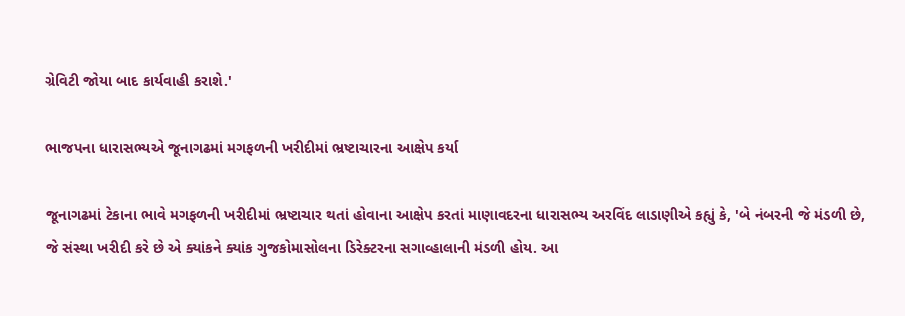ગ્રેવિટી જોયા બાદ કાર્યવાહી કરાશે.'

ભાજપના ધારાસભ્યએ જૂનાગઢમાં મગફળની ખરીદીમાં ભ્રષ્ટાચારના આક્ષેપ કર્યા

જૂનાગઢમાં ટેકાના ભાવે મગફળની ખરીદીમાં ભ્રષ્ટાચાર થતાં હોવાના આક્ષેપ કરતાં માણાવદરના ધારાસભ્ય અરવિંદ લાડાણીએ કહ્યું કે, 'બે નંબરની જે મંડળી છે, જે સંસ્થા ખરીદી કરે છે એ ક્યાંકને ક્યાંક ગુજકોમાસોલના ડિરેક્ટરના સગાવ્હાલાની મંડળી હોય. આ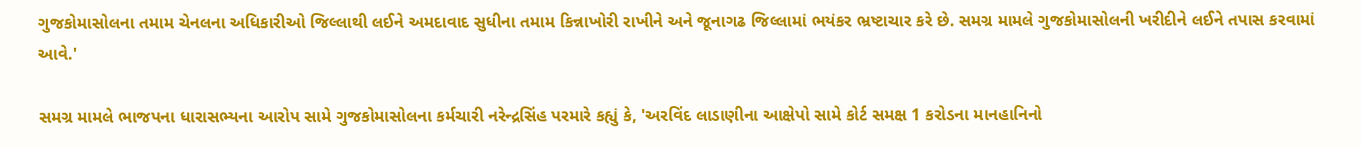ગુજકોમાસોલના તમામ ચેનલના અધિકારીઓ જિલ્લાથી લઈને અમદાવાદ સુધીના તમામ કિન્નાખોરી રાખીને અને જૂનાગઢ જિલ્લામાં ભયંકર ભ્રષ્ટાચાર કરે છે. સમગ્ર મામલે ગુજકોમાસોલની ખરીદીને લઈને તપાસ કરવામાં આવે.'

સમગ્ર મામલે ભાજપના ધારાસભ્યના આરોપ સામે ગુજકોમાસોલના કર્મચારી નરેન્દ્રસિંહ પરમારે કહ્યું કે, 'અરવિંદ લાડાણીના આક્ષેપો સામે કોર્ટ સમક્ષ 1 કરોડના માનહાનિનો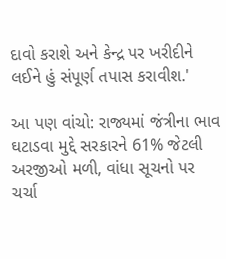દાવો કરાશે અને કેન્દ્ર પર ખરીદીને લઈને હું સંપૂર્ણ તપાસ કરાવીશ.'

આ પણ વાંચો: રાજ્યમાં જંત્રીના ભાવ ઘટાડવા મુદ્દે સરકારને 61% જેટલી અરજીઓ મળી, વાંધા સૂચનો પર ચર્ચા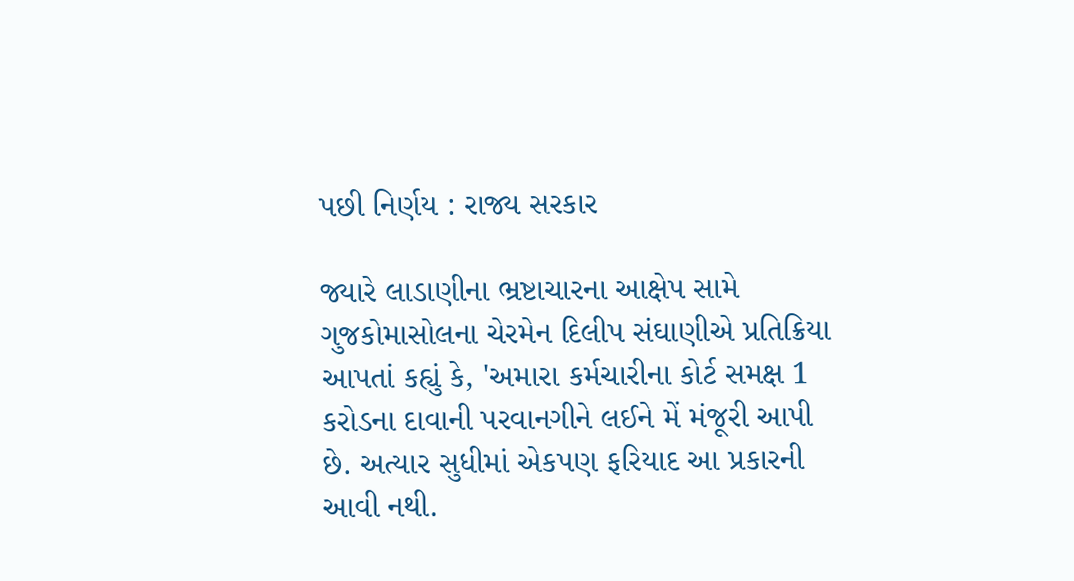પછી નિર્ણય : રાજ્ય સરકાર

જ્યારે લાડાણીના ભ્રષ્ટાચારના આક્ષેપ સામે ગુજકોમાસોલના ચેરમેન દિલીપ સંઘાણીએ પ્રતિક્રિયા આપતાં કહ્યું કે, 'અમારા કર્મચારીના કોર્ટ સમક્ષ 1 કરોડના દાવાની પરવાનગીને લઈને મેં મંજૂરી આપી છે. અત્યાર સુધીમાં એકપણ ફરિયાદ આ પ્રકારની આવી નથી.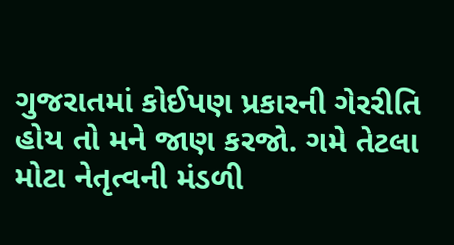ગુજરાતમાં કોઈપણ પ્રકારની ગેરરીતિ હોય તો મને જાણ કરજો. ગમે તેટલા મોટા નેતૃત્વની મંડળી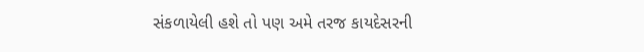સંકળાયેલી હશે તો પણ અમે તરજ કાયદેસરની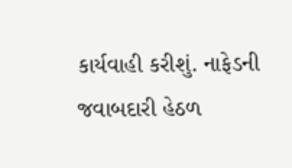કાર્યવાહી કરીશું. નાફેડની જવાબદારી હેઠળ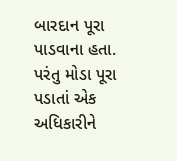બારદાન પૂરા પાડવાના હતા. પરંતુ મોડા પૂરા પડાતાં એક અધિકારીને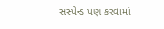સસ્પેન્ડ પણ કરવામાં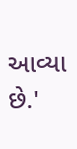આવ્યા છે.'